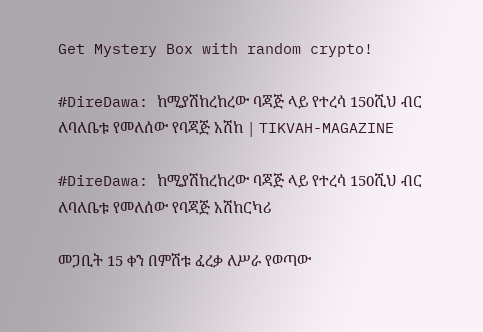Get Mystery Box with random crypto!

#DireDawa: ከሚያሽከረከረው ባጃጅ ላይ የተረሳ 150ሺህ ብር ለባለቤቱ የመለሰው የባጃጅ አሽከ | TIKVAH-MAGAZINE

#DireDawa: ከሚያሽከረከረው ባጃጅ ላይ የተረሳ 150ሺህ ብር ለባለቤቱ የመለሰው የባጃጅ አሽከርካሪ

መጋቢት 15 ቀን በምሽቱ ፈረቃ ለሥራ የወጣው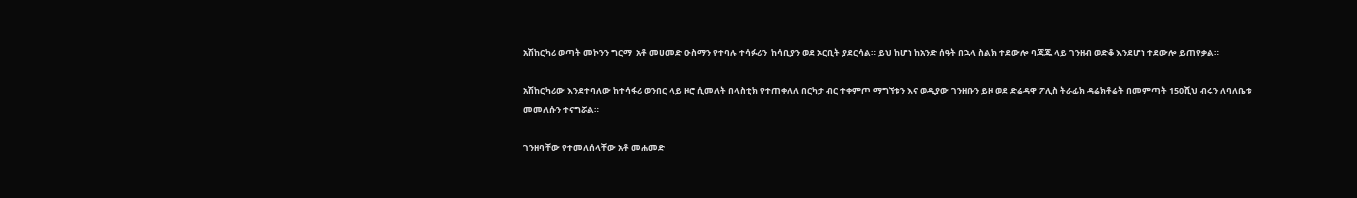አሽከርካሪ ወጣት መኮንን ግርማ  አቶ መሀመድ ዑስማን የተባሉ ተሳፉሪን  ከሳቢያን ወደ ኦርቢት ያደርሳል። ይህ ከሆነ ከአንድ ሰዓት በኋላ ስልክ ተደውሎ ባጃጁ ላይ ገንዘብ ወድቆ እንደሆነ ተደውሎ ይጠየቃል።

አሽከርካሪው እንደተባለው ከተሳፋሪ ወንበር ላይ ዞሮ ሲመለት በላስቲክ የተጠቀለለ በርካታ ብር ተቀምጦ ማግኘቱን እና ወዲያው ገንዘቡን ይዞ ወደ ድሬዳዋ ፖሊስ ትራፊክ ዳሬክቶሬት በመምጣት 150ሺህ ብሩን ለባለቤቱ መመለሱን ተናግሯል።

ገንዘባቸው የተመለሰላቸው አቶ መሐመድ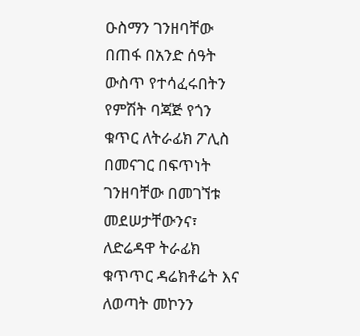ዑስማን ገንዘባቸው በጠፋ በአንድ ሰዓት ውስጥ የተሳፈሩበትን የምሽት ባጃጅ የጎን ቁጥር ለትራፊክ ፖሊስ በመናገር በፍጥነት ገንዘባቸው በመገኘቱ መደሠታቸውንና፣ ለድሬዳዋ ትራፊክ ቁጥጥር ዳሬክቶሬት እና ለወጣት መኮንን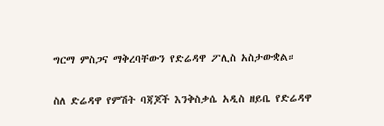ግርማ ምስጋና ማቅረባቸውን የድሬዳዋ ፖሊስ አስታውቋል።

ስለ ድሬዳዋ የምሽት ባጃጆች እንቅስቃሴ አዲስ ዘይቤ የድሬዳዋ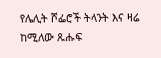የሌሊት ሾፌሮች ትላንት እና ዛሬ ከሚለው ጹሑፍ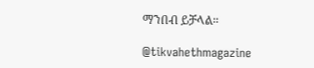ማንበብ ይቻላል።

@tikvahethmagazine